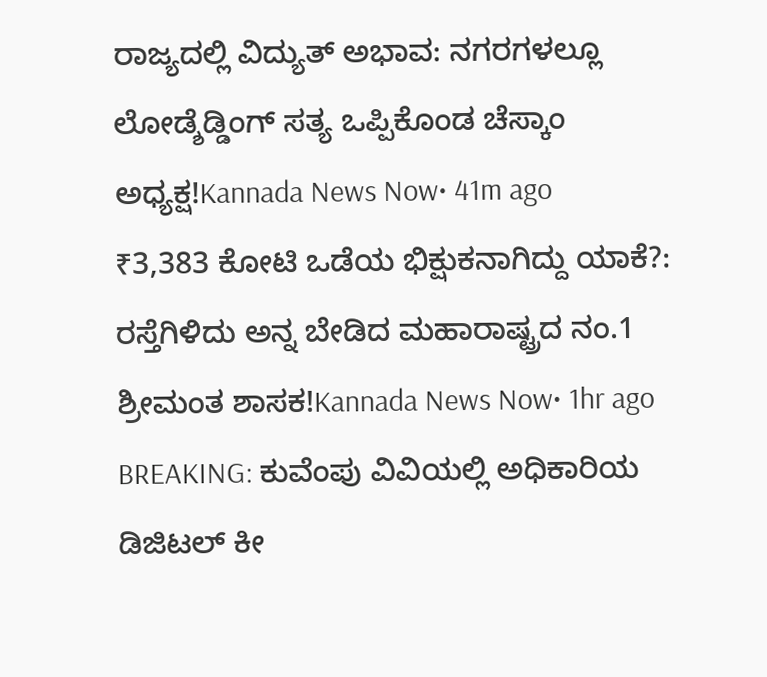ರಾಜ್ಯದಲ್ಲಿ ವಿದ್ಯುತ್ ಅಭಾವ: ನಗರಗಳಲ್ಲೂ ಲೋಡ್ಶೆಡ್ಡಿಂಗ್ ಸತ್ಯ ಒಪ್ಪಿಕೊಂಡ ಚೆಸ್ಕಾಂ ಅಧ್ಯಕ್ಷ!Kannada News Now• 41m ago
₹3,383 ಕೋಟಿ ಒಡೆಯ ಭಿಕ್ಷುಕನಾಗಿದ್ದು ಯಾಕೆ?: ರಸ್ತೆಗಿಳಿದು ಅನ್ನ ಬೇಡಿದ ಮಹಾರಾಷ್ಟ್ರದ ನಂ.1 ಶ್ರೀಮಂತ ಶಾಸಕ!Kannada News Now• 1hr ago
BREAKING: ಕುವೆಂಪು ವಿವಿಯಲ್ಲಿ ಅಧಿಕಾರಿಯ ಡಿಜಿಟಲ್ ಕೀ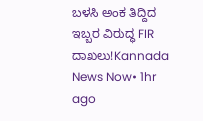ಬಳಸಿ ಅಂಕ ತಿದ್ದಿದ ಇಬ್ಬರ ವಿರುದ್ಧ FIR ದಾಖಲು!Kannada News Now• 1hr ago